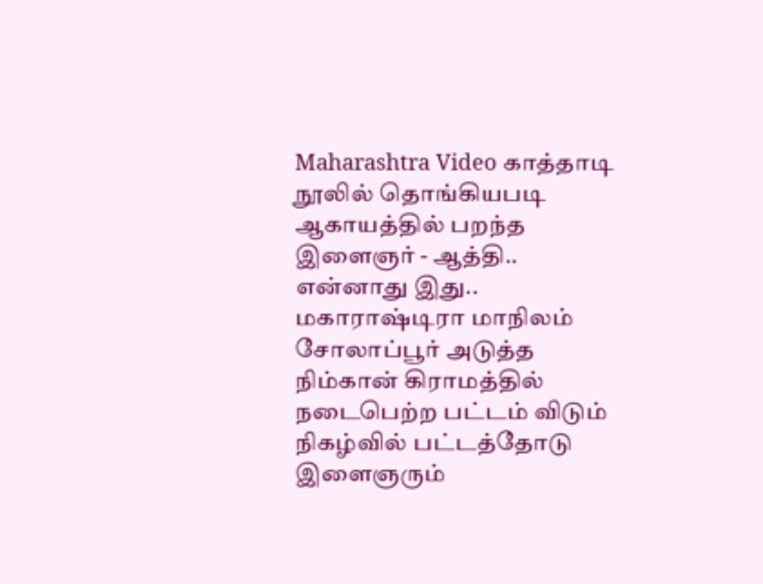Maharashtra Video காத்தாடி நூலில் தொங்கியபடி ஆகாயத்தில் பறந்த இளைஞர் - ஆத்தி.. என்னாது இது..
மகாராஷ்டிரா மாநிலம் சோலாப்பூர் அடுத்த நிம்கான் கிராமத்தில் நடைபெற்ற பட்டம் விடும் நிகழ்வில் பட்டத்தோடு இளைஞரும்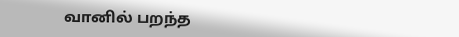வானில் பறந்த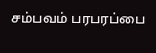சம்பவம் பரபரப்பை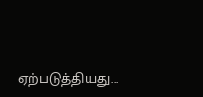ஏற்படுத்தியது...